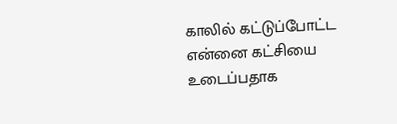காலில் கட்டுப்போட்ட என்னை கட்சியை உடைப்பதாக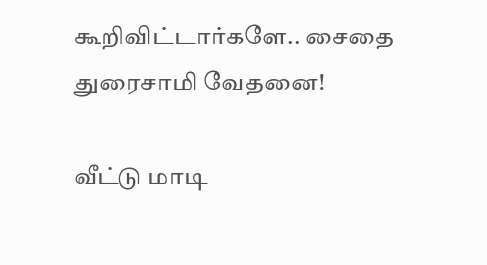கூறிவிட்டார்களே.. சைதை துரைசாமி வேதனை!

வீட்டு மாடி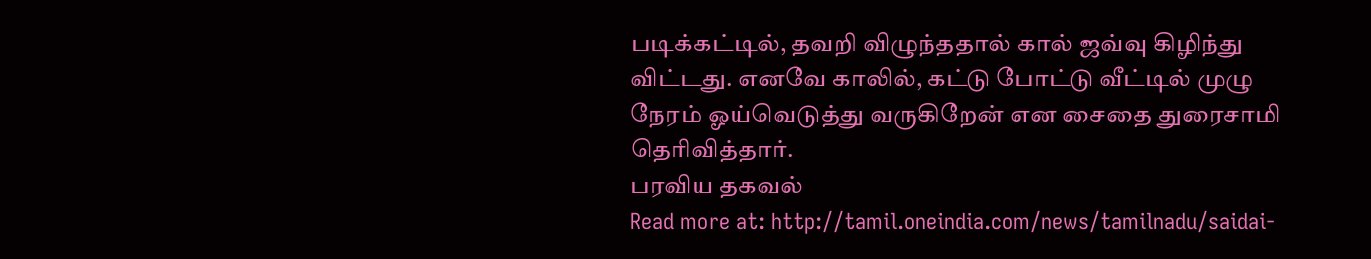படிக்கட்டில், தவறி விழுந்ததால் கால் ஜவ்வு கிழிந்து விட்டது. எனவே காலில், கட்டு போட்டு வீட்டில் முழு நேரம் ஓய்வெடுத்து வருகிறேன் என சைதை துரைசாமி தெரிவித்தார்.
பரவிய தகவல்
Read more at: http://tamil.oneindia.com/news/tamilnadu/saidai-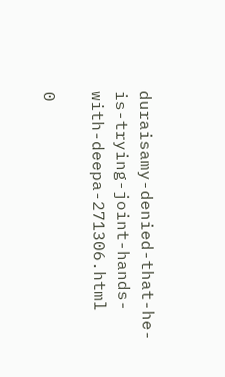duraisamy-denied-that-he-is-trying-joint-hands-with-deepa-271306.html

0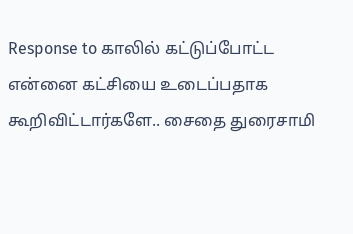Response to காலில் கட்டுப்போட்ட என்னை கட்சியை உடைப்பதாக கூறிவிட்டார்களே.. சைதை துரைசாமி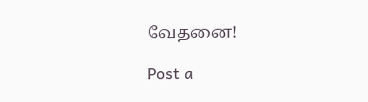வேதனை!

Post a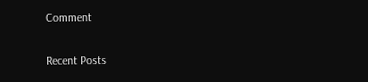Comment

Recent Posts